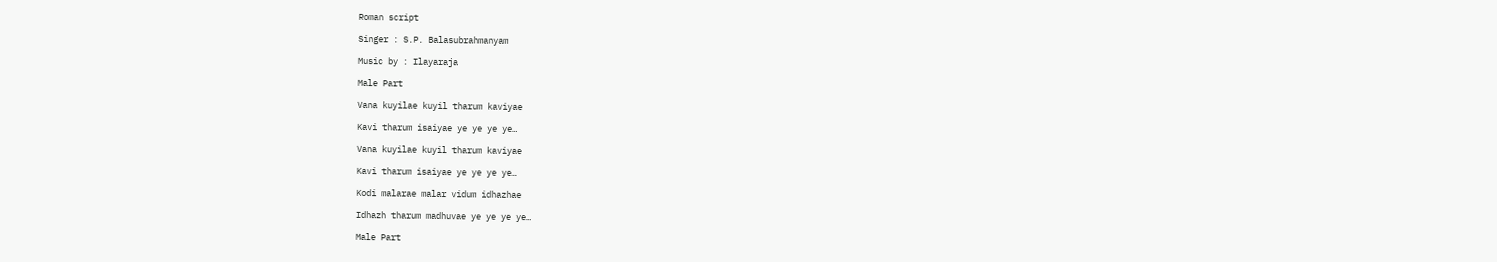Roman script

Singer : S.P. Balasubrahmanyam

Music by : Ilayaraja

Male Part

Vana kuyilae kuyil tharum kaviyae

Kavi tharum isaiyae ye ye ye ye…

Vana kuyilae kuyil tharum kaviyae

Kavi tharum isaiyae ye ye ye ye…

Kodi malarae malar vidum idhazhae

Idhazh tharum madhuvae ye ye ye ye…

Male Part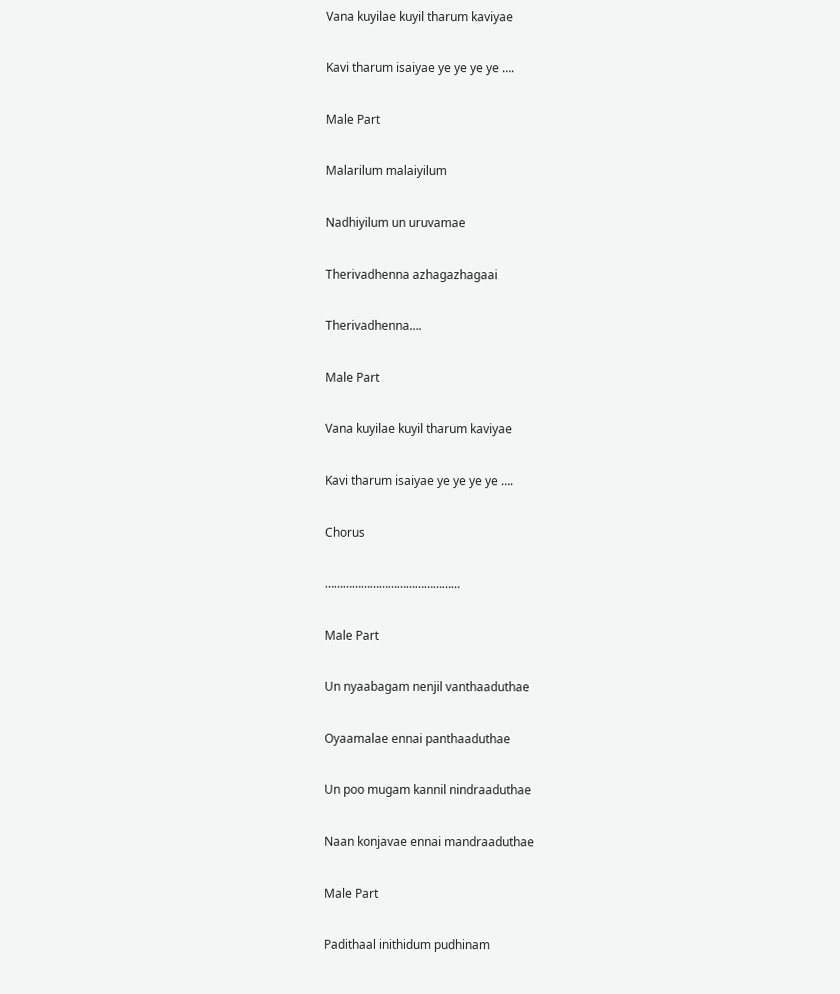Vana kuyilae kuyil tharum kaviyae

Kavi tharum isaiyae ye ye ye ye ….

Male Part

Malarilum malaiyilum

Nadhiyilum un uruvamae

Therivadhenna azhagazhagaai

Therivadhenna….

Male Part

Vana kuyilae kuyil tharum kaviyae

Kavi tharum isaiyae ye ye ye ye ….

Chorus

………………………………………

Male Part

Un nyaabagam nenjil vanthaaduthae

Oyaamalae ennai panthaaduthae

Un poo mugam kannil nindraaduthae

Naan konjavae ennai mandraaduthae

Male Part

Padithaal inithidum pudhinam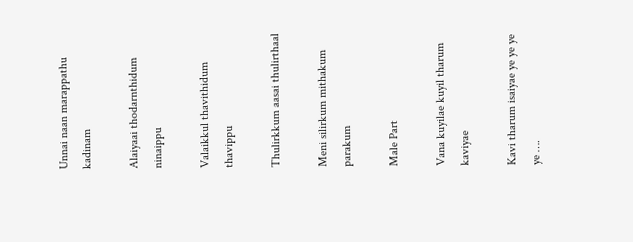Unnai naan marappathu kadinam

Alaiyaai thodarnthidum ninaippu

Valaikkul thavithidum thavippu

Thulirkkum aasai thulirthaal

Meni silirkum mithakum parakum

Male Part

Vana kuyilae kuyil tharum kaviyae

Kavi tharum isaiyae ye ye ye ye ….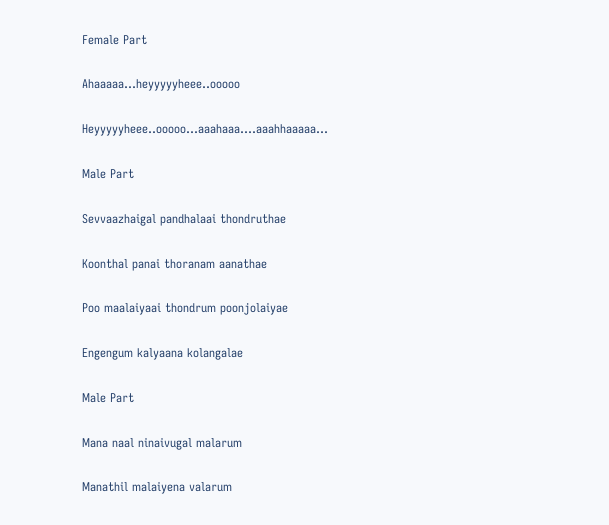Female Part

Ahaaaaa…heyyyyyheee..ooooo

Heyyyyyheee..ooooo…aaahaaa….aaahhaaaaa…

Male Part

Sevvaazhaigal pandhalaai thondruthae

Koonthal panai thoranam aanathae

Poo maalaiyaai thondrum poonjolaiyae

Engengum kalyaana kolangalae

Male Part

Mana naal ninaivugal malarum

Manathil malaiyena valarum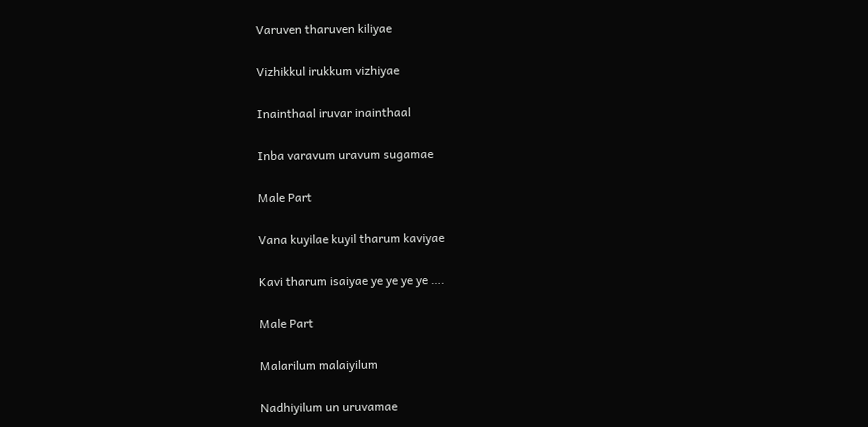Varuven tharuven kiliyae

Vizhikkul irukkum vizhiyae

Inainthaal iruvar inainthaal

Inba varavum uravum sugamae

Male Part

Vana kuyilae kuyil tharum kaviyae

Kavi tharum isaiyae ye ye ye ye ….

Male Part

Malarilum malaiyilum

Nadhiyilum un uruvamae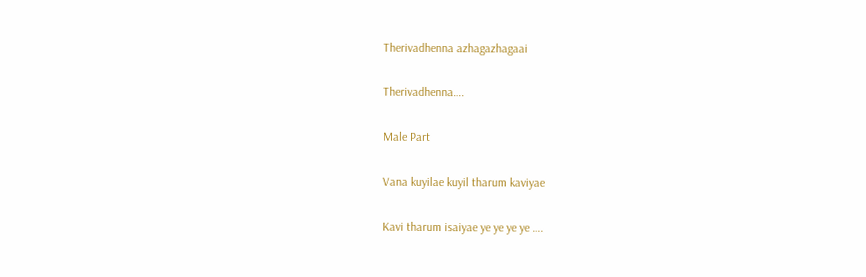Therivadhenna azhagazhagaai

Therivadhenna….

Male Part

Vana kuyilae kuyil tharum kaviyae

Kavi tharum isaiyae ye ye ye ye ….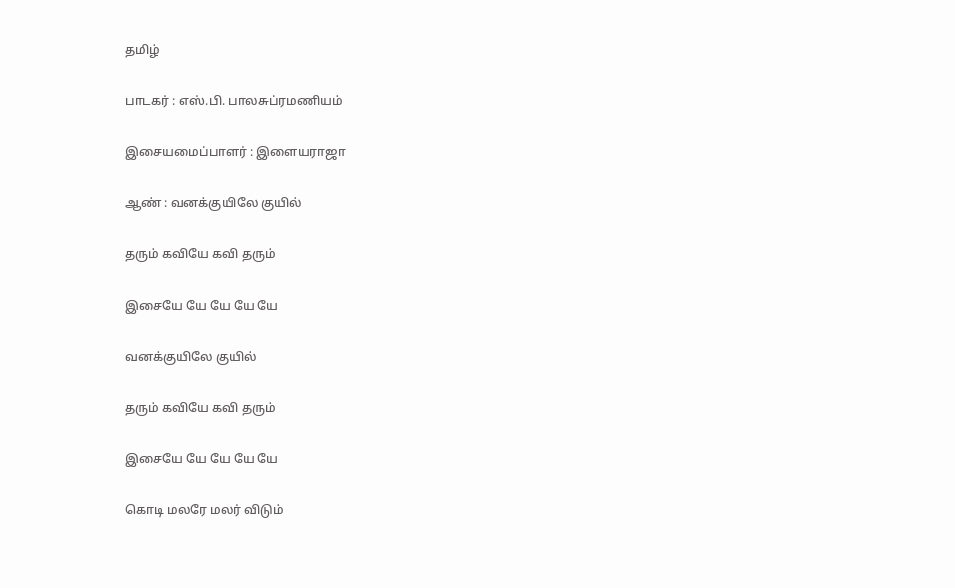தமிழ்

பாடகர் : எஸ்.பி. பாலசுப்ரமணியம்

இசையமைப்பாளர் : இளையராஜா

ஆண் : வனக்குயிலே குயில்

தரும் கவியே கவி தரும்

இசையே யே யே யே யே

வனக்குயிலே குயில்

தரும் கவியே கவி தரும்

இசையே யே யே யே யே

கொடி மலரே மலர் விடும்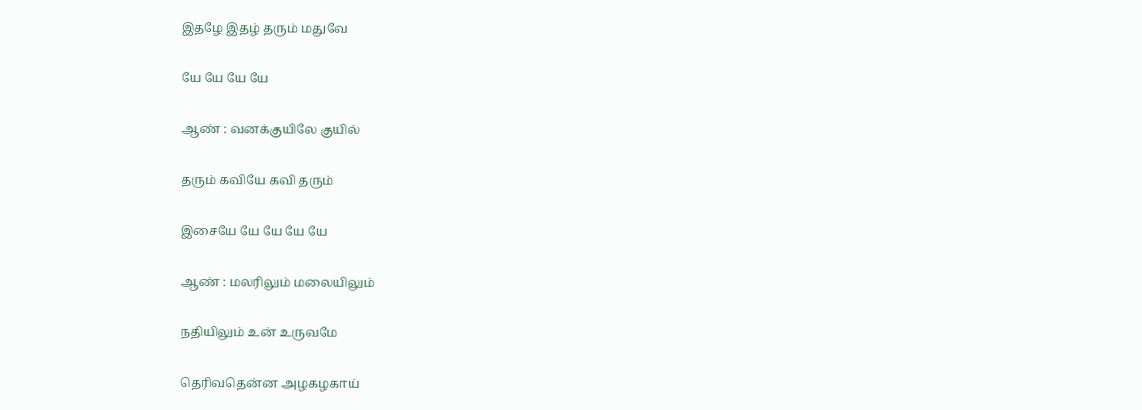இதழே இதழ் தரும் மதுவே

யே யே யே யே

ஆண் : வனக்குயிலே குயில்

தரும் கவியே கவி தரும்

இசையே யே யே யே யே

ஆண் : மலரிலும் மலையிலும்

நதியிலும் உன் உருவமே

தெரிவதென்ன அழகழகாய்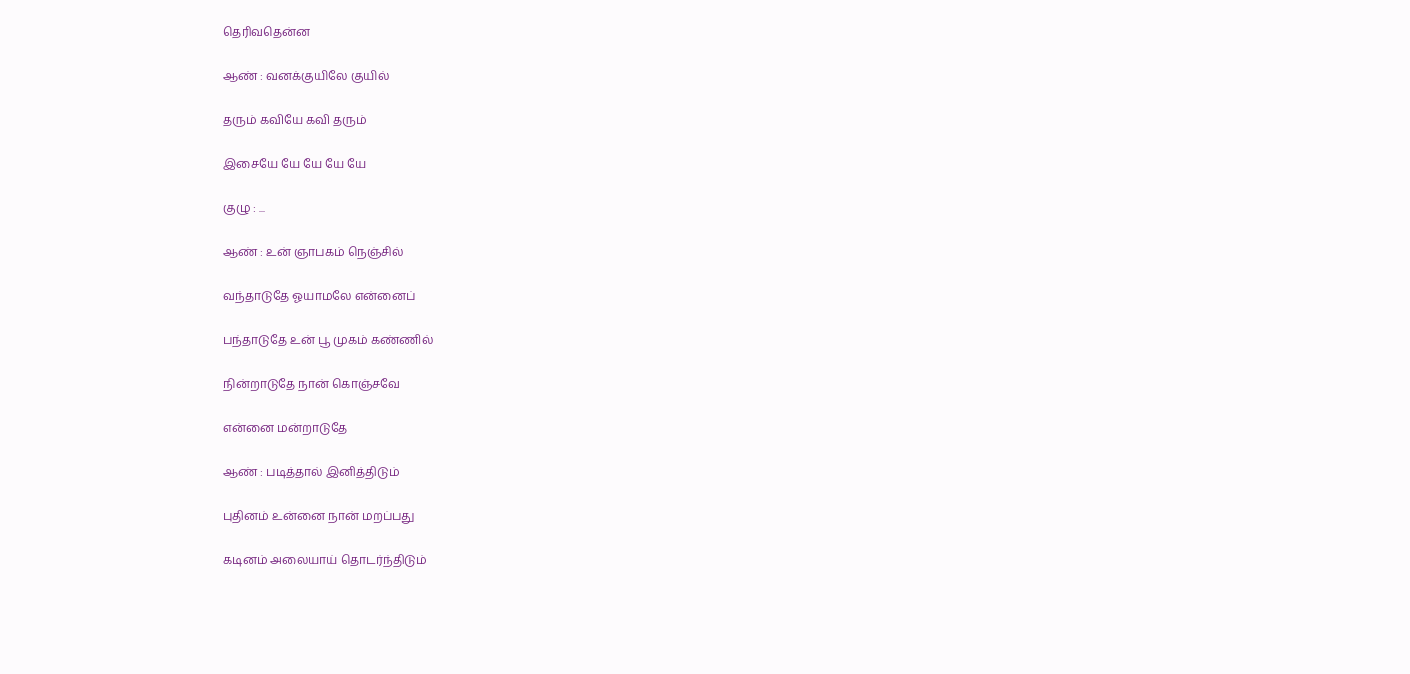தெரிவதென்ன

ஆண் : வனக்குயிலே குயில்

தரும் கவியே கவி தரும்

இசையே யே யே யே யே

குழு : ...

ஆண் : உன் ஞாபகம் நெஞ்சில்

வந்தாடுதே ஓயாமலே என்னைப்

பந்தாடுதே உன் பூ முகம் கண்ணில்

நின்றாடுதே நான் கொஞ்சவே

என்னை மன்றாடுதே

ஆண் : படித்தால் இனித்திடும்

புதினம் உன்னை நான் மறப்பது

கடினம் அலையாய் தொடர்ந்திடும்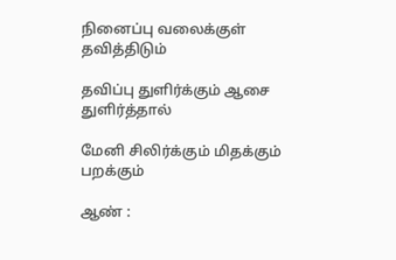நினைப்பு வலைக்குள் தவித்திடும்

தவிப்பு துளிர்க்கும் ஆசை துளிர்த்தால்

மேனி சிலிர்க்கும் மிதக்கும் பறக்கும்

ஆண் :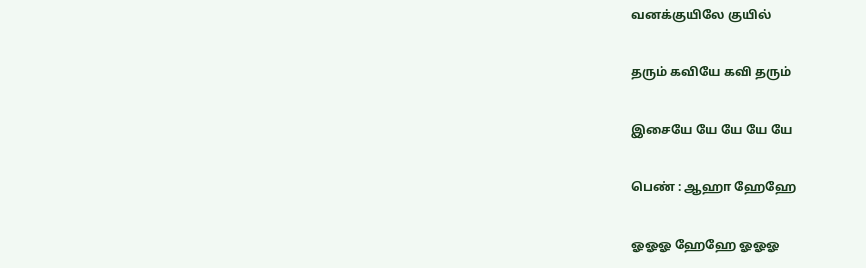வனக்குயிலே குயில்

தரும் கவியே கவி தரும்

இசையே யே யே யே யே

பெண் : ஆஹா ஹேஹே

ஓஓஓ ஹேஹே ஓஓஓ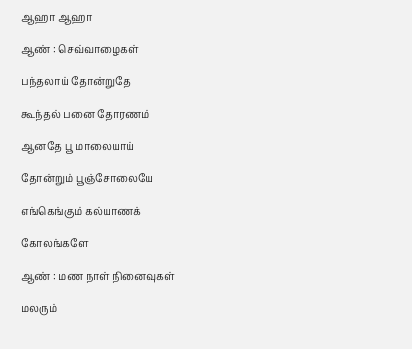ஆஹா ஆஹா

ஆண் : செவ்வாழைகள்

பந்தலாய் தோன்றுதே

கூந்தல் பனை தோரணம்

ஆனதே பூ மாலையாய்

தோன்றும் பூஞ்சோலையே

எங்கெங்கும் கல்யாணக்

கோலங்களே

ஆண் : மண நாள் நினைவுகள்

மலரும்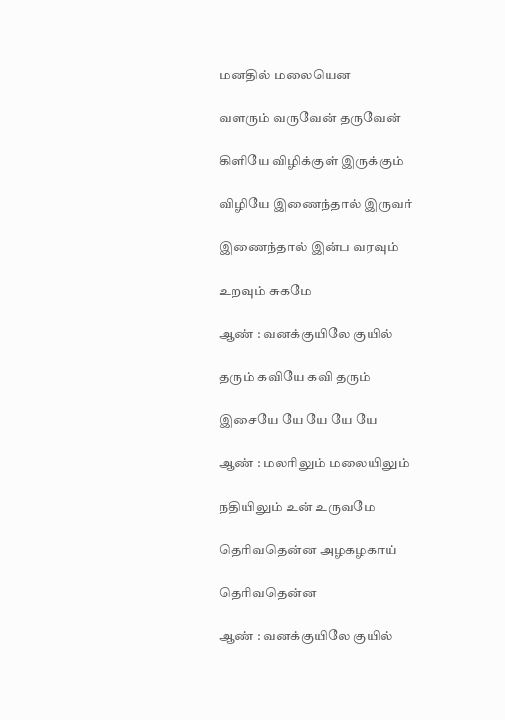மனதில் மலையென

வளரும் வருவேன் தருவேன்

கிளியே விழிக்குள் இருக்கும்

விழியே இணைந்தால் இருவர்

இணைந்தால் இன்ப வரவும்

உறவும் சுகமே

ஆண் : வனக்குயிலே குயில்

தரும் கவியே கவி தரும்

இசையே யே யே யே யே

ஆண் : மலரிலும் மலையிலும்

நதியிலும் உன் உருவமே

தெரிவதென்ன அழகழகாய்

தெரிவதென்ன

ஆண் : வனக்குயிலே குயில்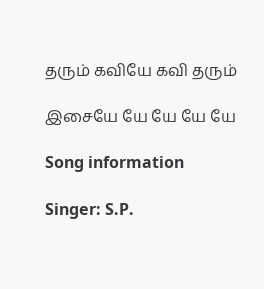தரும் கவியே கவி தரும்

இசையே யே யே யே யே

Song information

Singer: S.P.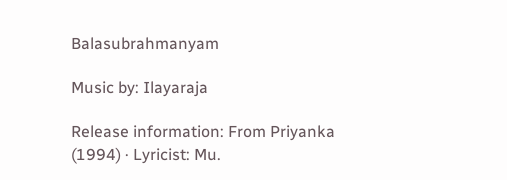Balasubrahmanyam

Music by: Ilayaraja

Release information: From Priyanka (1994) · Lyricist: Mu.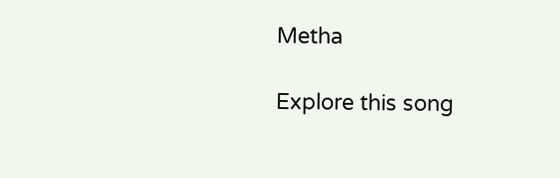Metha

Explore this song